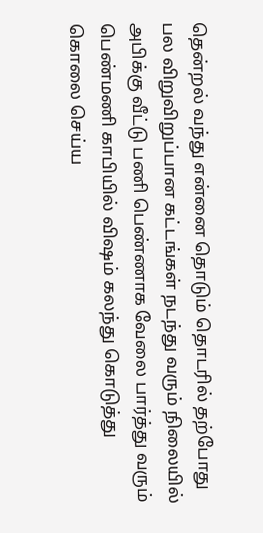தென்றல் வந்து என்னை தொடும் தொடரில் தற்போது பல விறுவிறுப்பான கட்டங்கள் நடந்து வரும் நிலையில் அபிக்கு வீட்டு பணி பெண்ணாக வேலை பார்த்து வரும் பெண்மணி காபியில் விஷம் கலந்து கொடுத்து கொலை செய்ய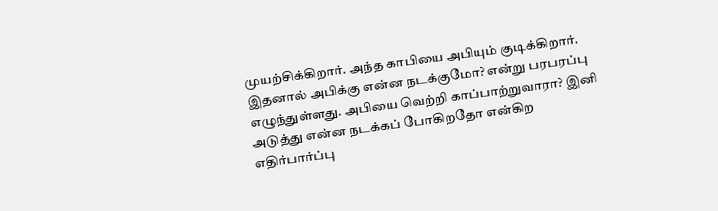முயற்சிக்கிறார். அந்த காபியை அபியும் குடிக்கிறார். இதனால் அபிக்கு என்ன நடக்குமோ? என்று பரபரப்பு எழுந்துள்ளது. அபியை வெற்றி காப்பாற்றுவாரா? இனி அடுத்து என்ன நடக்கப் போகிறதோ என்கிற எதிர்பார்ப்பு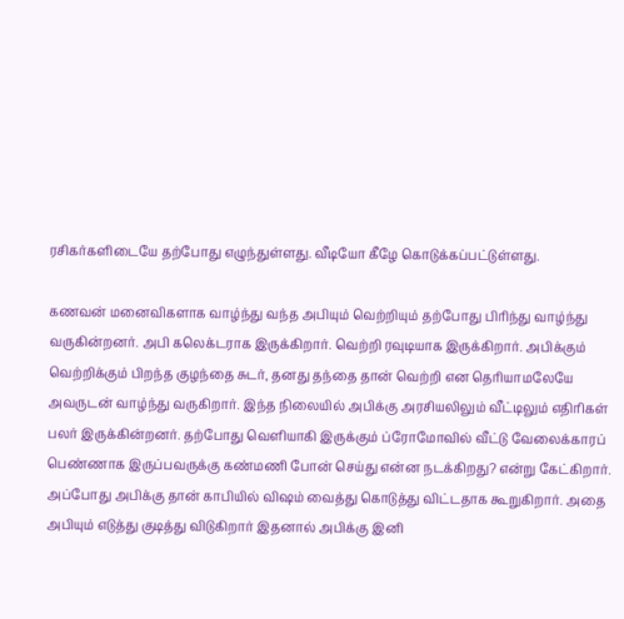ரசிகர்களிடையே தற்போது எழுந்துள்ளது. வீடியோ கீழே கொடுக்கப்பட்டுள்ளது.

கணவன் மனைவிகளாக வாழ்ந்து வந்த அபியும் வெற்றியும் தற்போது பிரிந்து வாழ்ந்து வருகின்றனர். அபி கலெக்டராக இருக்கிறார். வெற்றி ரவுடியாக இருக்கிறார். அபிக்கும் வெற்றிக்கும் பிறந்த குழந்தை சுடர், தனது தந்தை தான் வெற்றி என தெரியாமலேயே அவருடன் வாழ்ந்து வருகிறார். இந்த நிலையில் அபிக்கு அரசியலிலும் வீட்டிலும் எதிரிகள் பலர் இருக்கின்றனர். தற்போது வெளியாகி இருக்கும் ப்ரோமோவில் வீட்டு வேலைக்காரப் பெண்ணாக இருப்பவருக்கு கண்மணி போன் செய்து என்ன நடக்கிறது? என்று கேட்கிறார்.
அப்போது அபிக்கு தான் காபியில் விஷம் வைத்து கொடுத்து விட்டதாக கூறுகிறார். அதை அபியும் எடுத்து குடித்து விடுகிறார் இதனால் அபிக்கு இனி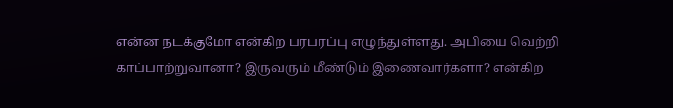என்ன நடக்குமோ என்கிற பரபரப்பு எழுந்துள்ளது. அபியை வெற்றி காப்பாற்றுவானா? இருவரும் மீண்டும் இணைவார்களா? என்கிற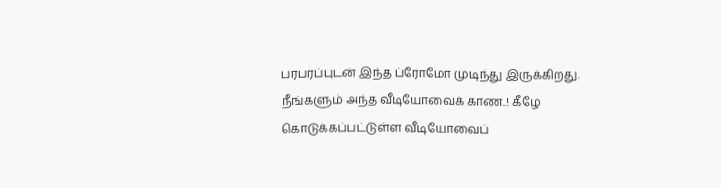பரபரப்புடன் இந்த ப்ரோமோ முடிந்து இருக்கிறது. நீங்களும் அந்த வீடியோவைக் காண..! கீழே கொடுக்கப்பட்டுள்ள வீடியோவைப்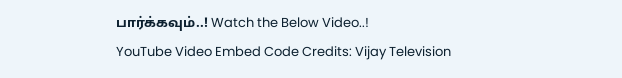பார்க்கவும்..! Watch the Below Video..!
YouTube Video Embed Code Credits: Vijay Television